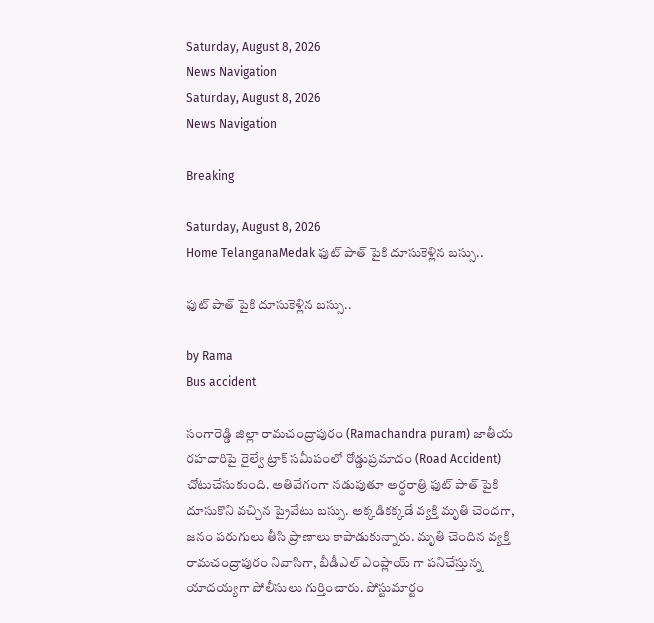Saturday, August 8, 2026
News Navigation
Saturday, August 8, 2026
News Navigation

Breaking

Saturday, August 8, 2026
Home TelanganaMedak ఫుట్ పాత్ పైకి దూసుకెళ్లిన బస్సు..

ఫుట్ పాత్ పైకి దూసుకెళ్లిన బస్సు..

by Rama
Bus accident

సంగారెడ్డి జిల్లా రామచంద్రాపురం (Ramachandra puram) జాతీయ రహదారిపై రైల్వే ట్రాక్ సమీపంలో రోడ్డుప్రమాదం (Road Accident) చోటుచేసుకుంది. అతివేగంగా నడుపుతూ అర్ధరాత్రి ఫుట్ పాత్ పైకి దూసుకొని వచ్చిన ప్రైవేటు బస్సు. అక్కడికక్కడే వ్యక్తి మృతి చెందగా, జనం పరుగులు తీసి ప్రాణాలు కాపాడుకున్నారు. మృతి చెందిన వ్యక్తి రామచంద్రాపురం నివాసిగా, బీడీఎల్ ఎంప్లాయ్ గా పనిచేస్తున్న యాదయ్యగా పోలీసులు గుర్తించారు. పోస్టుమార్టం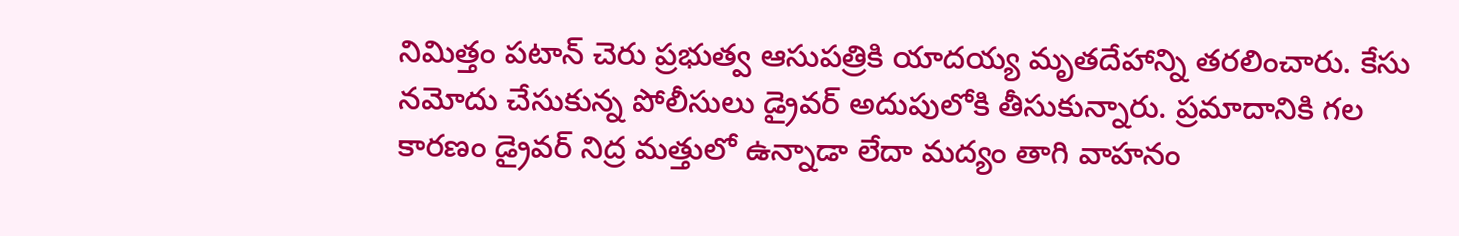నిమిత్తం పటాన్ చెరు ప్రభుత్వ ఆసుపత్రికి యాదయ్య మృతదేహాన్ని తరలించారు. కేసు నమోదు చేసుకున్న పోలీసులు డ్రైవర్ అదుపులోకి తీసుకున్నారు. ప్రమాదానికి గల కారణం డ్రైవర్ నిద్ర మత్తులో ఉన్నాడా లేదా మద్యం తాగి వాహనం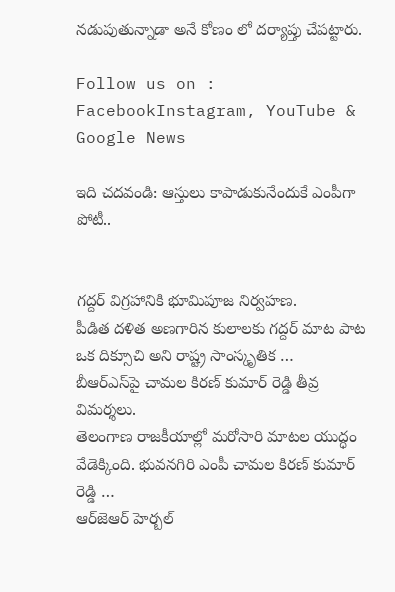నడుపుతున్నాడా అనే కోణం లో దర్యాప్తు చేపట్టారు.

Follow us on : FacebookInstagram, YouTube & Google News

ఇది చదవండి: ఆస్తులు కాపాడుకునేందుకే ఎంపీగా పోటీ..


గద్దర్ విగ్రహానికి భూమిపూజ నిర్వహణ.
పీడిత దళిత అణగారిన కులాలకు గద్దర్ మాట పాట ఒక దిక్సూచి అని రాష్ట్ర సాంస్కృతిక …
బీఆర్ఎస్‌పై చామల కిరణ్ కుమార్ రెడ్డి తీవ్ర విమర్శలు.
తెలంగాణ రాజకీయాల్లో మరోసారి మాటల యుద్ధం వేడెక్కింది. భువనగిరి ఎంపీ చామల కిరణ్ కుమార్ రెడ్డి …
ఆర్‌జెఆర్ హెర్బల్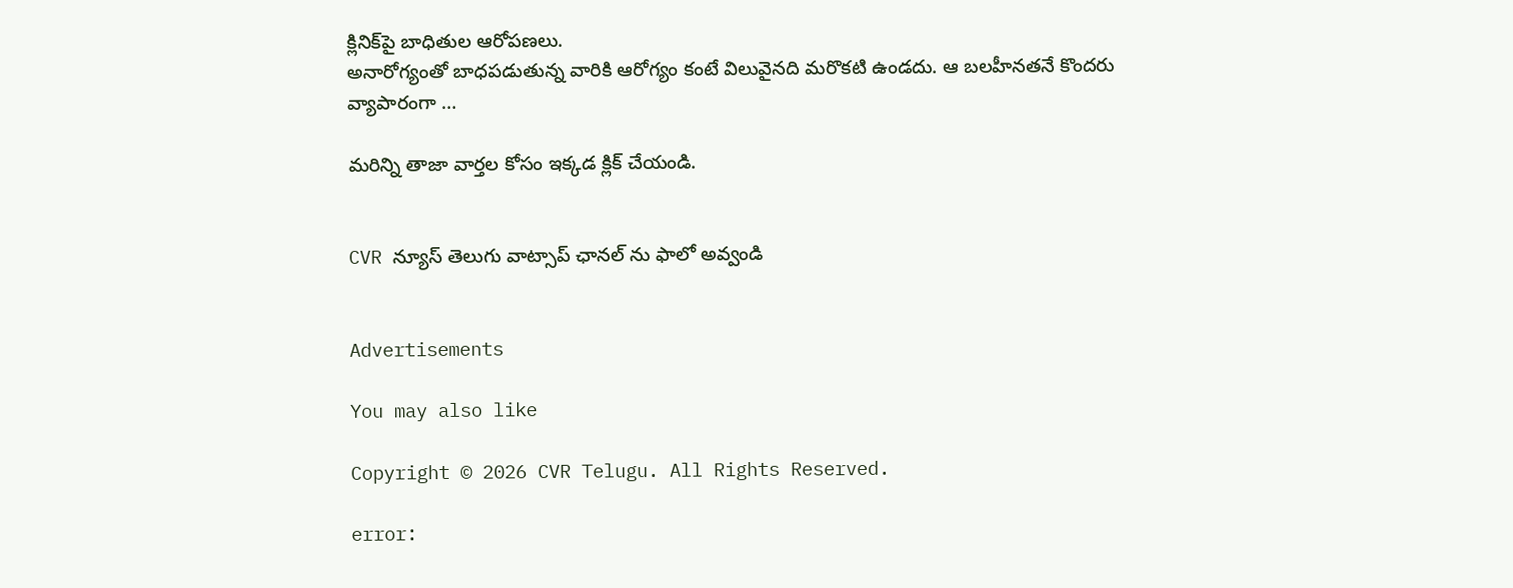క్లినిక్‌పై బాధితుల ఆరోపణలు.
అనారోగ్యంతో బాధపడుతున్న వారికి ఆరోగ్యం కంటే విలువైనది మరొకటి ఉండదు. ఆ బలహీనతనే కొందరు వ్యాపారంగా …

మరిన్ని తాజా వార్తల కోసం ఇక్కడ క్లిక్ చేయండి.


CVR న్యూస్ తెలుగు వాట్సాప్ ఛానల్ ను ఫాలో అవ్వండి


Advertisements

You may also like

Copyright © 2026 CVR Telugu. All Rights Reserved.

error: